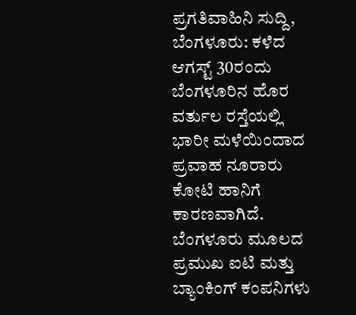ಪ್ರಗತಿವಾಹಿನಿ ಸುದ್ದಿ, ಬೆಂಗಳೂರು: ಕಳೆದ ಆಗಸ್ಟ್ 30ರಂದು ಬೆಂಗಳೂರಿನ ಹೊರ ವರ್ತುಲ ರಸ್ತೆಯಲ್ಲಿ ಭಾರೀ ಮಳೆಯಿಂದಾದ ಪ್ರವಾಹ ನೂರಾರು ಕೋಟಿ ಹಾನಿಗೆ ಕಾರಣವಾಗಿದೆ.
ಬೆಂಗಳೂರು ಮೂಲದ ಪ್ರಮುಖ ಐಟಿ ಮತ್ತು ಬ್ಯಾಂಕಿಂಗ್ ಕಂಪನಿಗಳು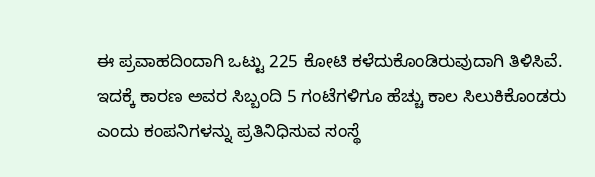ಈ ಪ್ರವಾಹದಿಂದಾಗಿ ಒಟ್ಟು 225 ಕೋಟಿ ಕಳೆದುಕೊಂಡಿರುವುದಾಗಿ ತಿಳಿಸಿವೆ.
ಇದಕ್ಕೆ ಕಾರಣ ಅವರ ಸಿಬ್ಬಂದಿ 5 ಗಂಟೆಗಳಿಗೂ ಹೆಚ್ಚು ಕಾಲ ಸಿಲುಕಿಕೊಂಡರು ಎಂದು ಕಂಪನಿಗಳನ್ನು ಪ್ರತಿನಿಧಿಸುವ ಸಂಸ್ಥೆ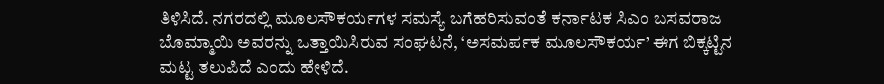ತಿಳಿಸಿದೆ. ನಗರದಲ್ಲಿ ಮೂಲಸೌಕರ್ಯಗಳ ಸಮಸ್ಯೆ ಬಗೆಹರಿಸುವಂತೆ ಕರ್ನಾಟಕ ಸಿಎಂ ಬಸವರಾಜ ಬೊಮ್ಮಾಯಿ ಅವರನ್ನು ಒತ್ತಾಯಿಸಿರುವ ಸಂಘಟನೆ, ‘ಅಸಮರ್ಪಕ ಮೂಲಸೌಕರ್ಯ’ ಈಗ ಬಿಕ್ಕಟ್ಟಿನ ಮಟ್ಟ ತಲುಪಿದೆ ಎಂದು ಹೇಳಿದೆ.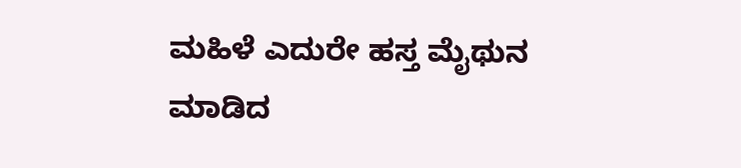ಮಹಿಳೆ ಎದುರೇ ಹಸ್ತ ಮೈಥುನ ಮಾಡಿದ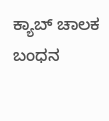ಕ್ಯಾಬ್ ಚಾಲಕ ಬಂಧನ